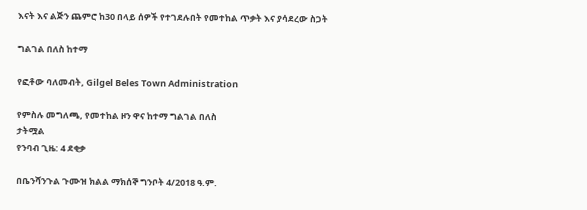እናት እና ልጅን ጨምሮ ከ30 በላይ ሰዎች የተገደሉበት የመተከል ጥቃት እና ያሳደረው ስጋት

ግልገል በለስ ከተማ

የፎቶው ባለመብት, Gilgel Beles Town Administration

የምስሉ መግለጫ, የመተከል ዞን ዋና ከተማ ግልገል በለስ
ታትሟል
የንባብ ጊዜ: 4 ደቂቃ

በቤንሻንጉል ጉሙዝ ክልል ማክሰኞ ግንቦት 4/2018 ዓ.ም.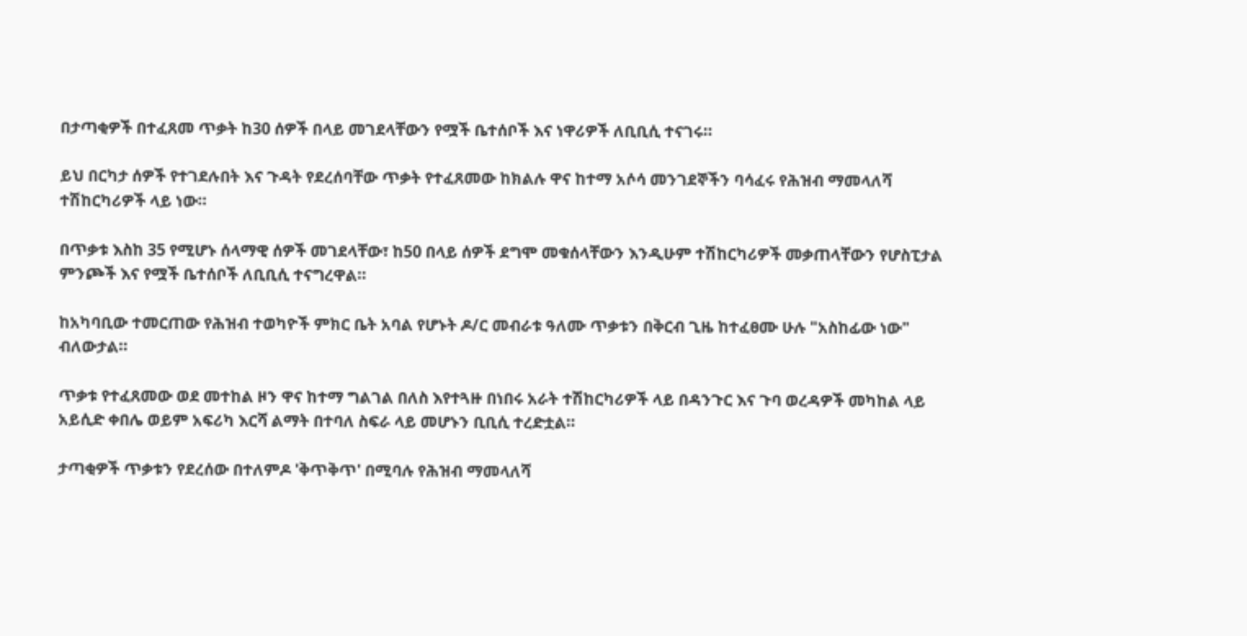በታጣቂዎች በተፈጸመ ጥቃት ከ30 ሰዎች በላይ መገደላቸውን የሟች ቤተሰቦች እና ነዋሪዎች ለቢቢሲ ተናገሩ።

ይህ በርካታ ሰዎች የተገደሉበት እና ጉዳት የደረሰባቸው ጥቃት የተፈጸመው ከክልሉ ዋና ከተማ አሶሳ መንገደኞችን ባሳፈሩ የሕዝብ ማመላለሻ ተሽከርካሪዎች ላይ ነው።

በጥቃቱ እስከ 35 የሚሆኑ ሰላማዊ ሰዎች መገደላቸው፣ ከ50 በላይ ሰዎች ደግሞ መቁሰላቸውን እንዲሁም ተሽከርካሪዎች መቃጠላቸውን የሆስፒታል ምንጮች እና የሟች ቤተሰቦች ለቢቢሲ ተናግረዋል።

ከአካባቢው ተመርጠው የሕዝብ ተወካዮች ምክር ቤት አባል የሆኑት ዶ/ር መብራቱ ዓለሙ ጥቃቱን በቅርብ ጊዜ ከተፈፀሙ ሁሉ "አስከፊው ነው" ብለውታል።

ጥቃቱ የተፈጸመው ወደ መተከል ዞን ዋና ከተማ ግልገል በለስ እየተጓዙ በነበሩ አራት ተሽከርካሪዎች ላይ በዳንጉር እና ጉባ ወረዳዎች መካከል ላይ አይሲድ ቀበሌ ወይም አፍሪካ እርሻ ልማት በተባለ ስፍራ ላይ መሆኑን ቢቢሲ ተረድቷል።

ታጣቂዎች ጥቃቱን የደረሰው በተለምዶ 'ቅጥቅጥ' በሚባሉ የሕዝብ ማመላለሻ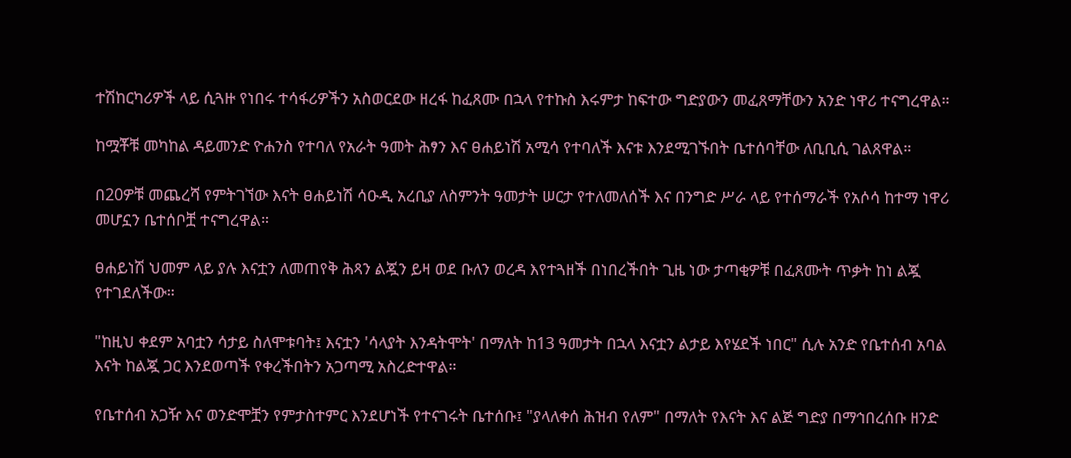ተሽከርካሪዎች ላይ ሲጓዙ የነበሩ ተሳፋሪዎችን አስወርደው ዘረፋ ከፈጸሙ በኋላ የተኩስ እሩምታ ከፍተው ግድያውን መፈጸማቸውን አንድ ነዋሪ ተናግረዋል።

ከሟቾቹ መካከል ዳይመንድ ዮሐንስ የተባለ የአራት ዓመት ሕፃን እና ፀሐይነሽ አሚሳ የተባለች እናቱ እንደሚገኙበት ቤተሰባቸው ለቢቢሲ ገልጸዋል።

በ20ዎቹ መጨረሻ የምትገኘው እናት ፀሐይነሽ ሳዑዲ አረቢያ ለስምንት ዓመታት ሠርታ የተለመለሰች እና በንግድ ሥራ ላይ የተሰማራች የአሶሳ ከተማ ነዋሪ መሆኗን ቤተሰቦቿ ተናግረዋል።

ፀሐይነሽ ህመም ላይ ያሉ እናቷን ለመጠየቅ ሕጻን ልጇን ይዛ ወደ ቡለን ወረዳ እየተጓዘች በነበረችበት ጊዜ ነው ታጣቂዎቹ በፈጸሙት ጥቃት ከነ ልጇ የተገደለችው።

"ከዚህ ቀደም አባቷን ሳታይ ስለሞቱባት፤ እናቷን 'ሳላያት እንዳትሞት' በማለት ከ13 ዓመታት በኋላ እናቷን ልታይ እየሄደች ነበር" ሲሉ አንድ የቤተሰብ አባል እናት ከልጇ ጋር እንደወጣች የቀረችበትን አጋጣሚ አስረድተዋል።

የቤተሰብ አጋዥ እና ወንድሞቿን የምታስተምር እንደሆነች የተናገሩት ቤተሰቡ፤ "ያላለቀሰ ሕዝብ የለም" በማለት የእናት እና ልጅ ግድያ በማኅበረሰቡ ዘንድ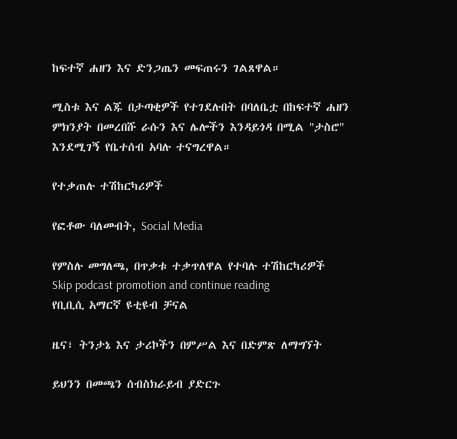ከፍተኛ ሐዘን እና ድንጋጤን መፍጠሩን ገልጸዋል።

ሚስቱ እና ልጁ በታጣቂዎች የተገደሉበት በባለቤቷ በከፍተኛ ሐዘን ምክንያት በመረበሹ ራሱን እና ሌሎችን እንዳይጎዳ በሚል "ታስሮ" እንደሚገኝ የቤተሰብ አባሉ ተናግረዋል።

የተቃጠሉ ተሽከርካሪዎች

የፎቶው ባለመብት, Social Media

የምስሉ መግለጫ, በጥቃቱ ተቃጥለዋል የተባሉ ተሽከርካሪዎች
Skip podcast promotion and continue reading
የቢቢሲ አማርኛ ዩቲዩብ ቻናል

ዜና፣ ትንታኔ እና ታሪኮችን በምሥል እና በድምጽ ለማግኘት

ይህንን በመጫን ሰብስክራይብ ያድርጉ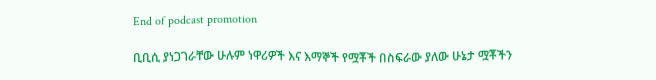End of podcast promotion

ቢቢሲ ያነጋገራቸው ሁሉም ነዋሪዎች እና እማኞች የሟቾች በስፍራው ያለው ሁኔታ ሟቾችን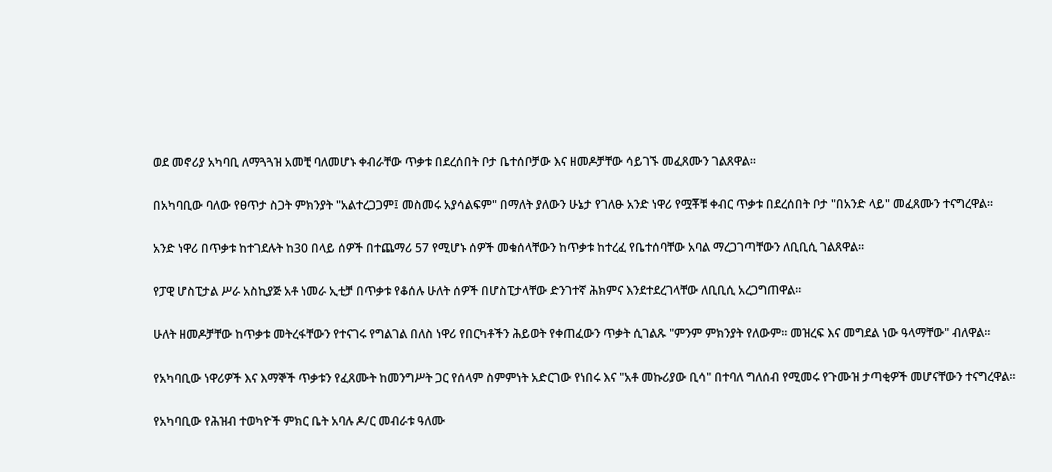ወደ መኖሪያ አካባቢ ለማጓጓዝ አመቺ ባለመሆኑ ቀብራቸው ጥቃቱ በደረሰበት ቦታ ቤተሰቦቻው እና ዘመዶቻቸው ሳይገኙ መፈጸሙን ገልጸዋል።

በአካባቢው ባለው የፀጥታ ስጋት ምክንያት "አልተረጋጋም፤ መስመሩ አያሳልፍም" በማለት ያለውን ሁኔታ የገለፁ አንድ ነዋሪ የሟቾቹ ቀብር ጥቃቱ በደረሰበት ቦታ "በአንድ ላይ" መፈጸሙን ተናግረዋል።

አንድ ነዋሪ በጥቃቱ ከተገደሉት ከ30 በላይ ሰዎች በተጨማሪ 57 የሚሆኑ ሰዎች መቁሰላቸውን ከጥቃቱ ከተረፈ የቤተሰባቸው አባል ማረጋገጣቸውን ለቢቢሲ ገልጸዋል።

የፓዊ ሆስፒታል ሥራ አስኪያጅ አቶ ነመራ ኢቲቻ በጥቃቱ የቆሰሉ ሁለት ሰዎች በሆስፒታላቸው ድንገተኛ ሕክምና እንደተደረገላቸው ለቢቢሲ አረጋግጠዋል።

ሁለት ዘመዶቻቸው ከጥቃቱ መትረፋቸውን የተናገሩ የግልገል በለስ ነዋሪ የበርካቶችን ሕይወት የቀጠፈውን ጥቃት ሲገልጹ "ምንም ምክንያት የለውም። መዝረፍ እና መግደል ነው ዓላማቸው" ብለዋል።

የአካባቢው ነዋሪዎች እና እማኞች ጥቃቱን የፈጸሙት ከመንግሥት ጋር የሰላም ስምምነት አድርገው የነበሩ እና "አቶ መኩሪያው ቢሳ" በተባለ ግለሰብ የሚመሩ የጉሙዝ ታጣቂዎች መሆናቸውን ተናግረዋል።

የአካባቢው የሕዝብ ተወካዮች ምክር ቤት አባሉ ዶ/ር መብራቱ ዓለሙ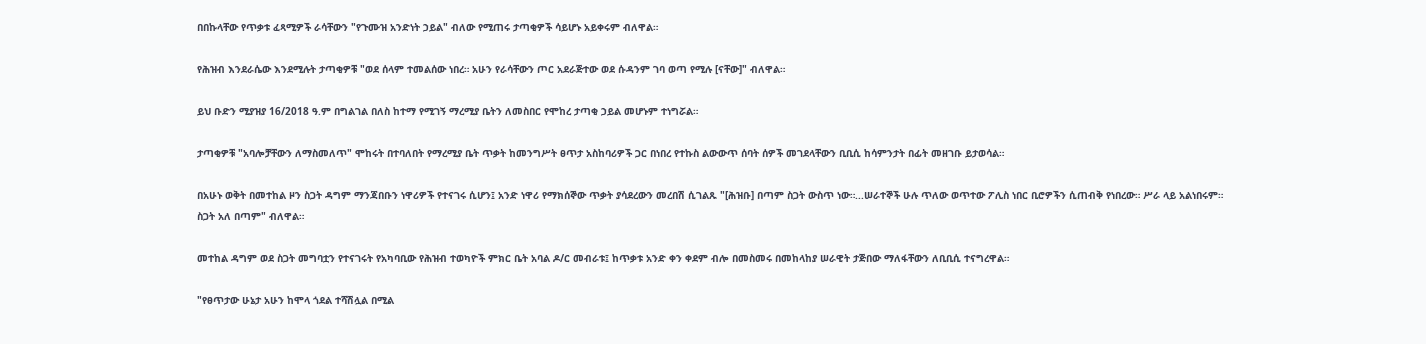በበኩላቸው የጥቃቱ ፈጻሚዎች ራሳቸውን "የጉሙዝ አንድነት ኃይል" ብለው የሚጠሩ ታጣቂዎች ሳይሆኑ አይቀሩም ብለዋል።

የሕዝብ እንደራሴው እንደሚሉት ታጣቂዎቹ "ወደ ሰላም ተመልሰው ነበረ። አሁን የራሳቸውን ጦር አደራጅተው ወደ ሱዳንም ገባ ወጣ የሚሉ [ናቸው]" ብለዋል።

ይህ ቡድን ሚያዝያ 16/2018 ዓ.ም በግልገል በለስ ከተማ የሚገኝ ማረሚያ ቤትን ለመስበር የሞከረ ታጣቂ ኃይል መሆኑም ተነግሯል።

ታጣቂዎቹ "አባሎቻቸውን ለማስመለጥ" ሞከሩት በተባለበት የማረሚያ ቤት ጥቃት ከመንግሥት ፀጥታ አስከባሪዎች ጋር በነበረ የተኩስ ልውውጥ ሰባት ሰዎች መገደላቸውን ቢቢሲ ከሳምንታት በፊት መዘገቡ ይታወሳል።

በአሁኑ ወቅት በመተከል ዞን ስጋት ዳግም ማንጃበቡን ነዋሪዎች የተናገሩ ሲሆን፤ አንድ ነዋሪ የማክሰኞው ጥቃት ያሳደረውን መረበሽ ሲገልጹ "[ሕዝቡ] በጣም ስጋት ውስጥ ነው።...ሠራተኞች ሁሉ ጥለው ወጥተው ፖሊስ ነበር ቢሮዎችን ሲጠብቅ የነበረው። ሥራ ላይ አልነበሩም። ስጋት አለ በጣም" ብለዋል።

መተከል ዳግም ወደ ስጋት መግባቷን የተናገሩት የአካባቢው የሕዝብ ተወካዮች ምክር ቤት አባል ዶ/ር መብራቱ፤ ከጥቃቱ አንድ ቀን ቀደም ብሎ በመስመሩ በመከላከያ ሠራዊት ታጅበው ማለፋቸውን ለቢቢሲ ተናግረዋል።

"የፀጥታው ሁኔታ አሁን ከሞላ ጎደል ተሻሽሏል በሚል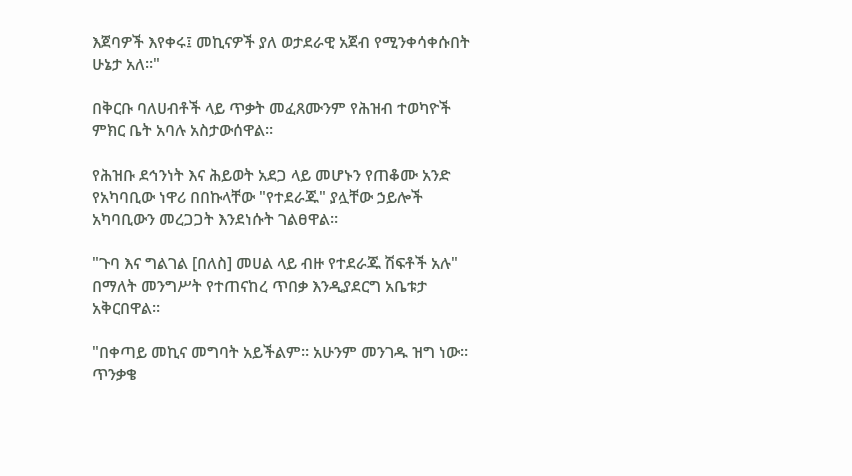እጀባዎች እየቀሩ፤ መኪናዎች ያለ ወታደራዊ አጀብ የሚንቀሳቀሱበት ሁኔታ አለ።"

በቅርቡ ባለሀብቶች ላይ ጥቃት መፈጸሙንም የሕዝብ ተወካዮች ምክር ቤት አባሉ አስታውሰዋል።

የሕዝቡ ደኅንነት እና ሕይወት አደጋ ላይ መሆኑን የጠቆሙ አንድ የአካባቢው ነዋሪ በበኩላቸው "የተደራጁ" ያሏቸው ኃይሎች አካባቢውን መረጋጋት እንደነሱት ገልፀዋል።

"ጉባ እና ግልገል [በለስ] መሀል ላይ ብዙ የተደራጁ ሽፍቶች አሉ" በማለት መንግሥት የተጠናከረ ጥበቃ እንዲያደርግ አቤቱታ አቅርበዋል።

"በቀጣይ መኪና መግባት አይችልም። አሁንም መንገዱ ዝግ ነው። ጥንቃቄ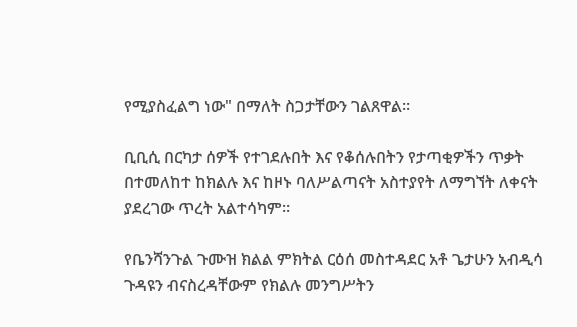የሚያስፈልግ ነው" በማለት ስጋታቸውን ገልጸዋል።

ቢቢሲ በርካታ ሰዎች የተገደሉበት እና የቆሰሉበትን የታጣቂዎችን ጥቃት በተመለከተ ከክልሉ እና ከዞኑ ባለሥልጣናት አስተያየት ለማግኘት ለቀናት ያደረገው ጥረት አልተሳካም።

የቤንሻንጉል ጉሙዝ ክልል ምክትል ርዕሰ መስተዳደር አቶ ጌታሁን አብዲሳ ጉዳዩን ብናስረዳቸውም የክልሉ መንግሥትን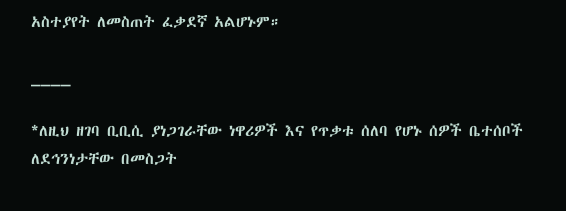አስተያየት ለመስጠት ፈቃደኛ አልሆኑም።

____

*ለዚህ ዘገባ ቢቢሲ ያነጋገራቸው ነዋሪዎች እና የጥቃቱ ሰለባ የሆኑ ሰዎች ቤተሰቦች ለደኅንነታቸው በመስጋት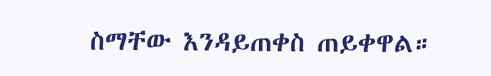ስማቸው እንዳይጠቀስ ጠይቀዋል።